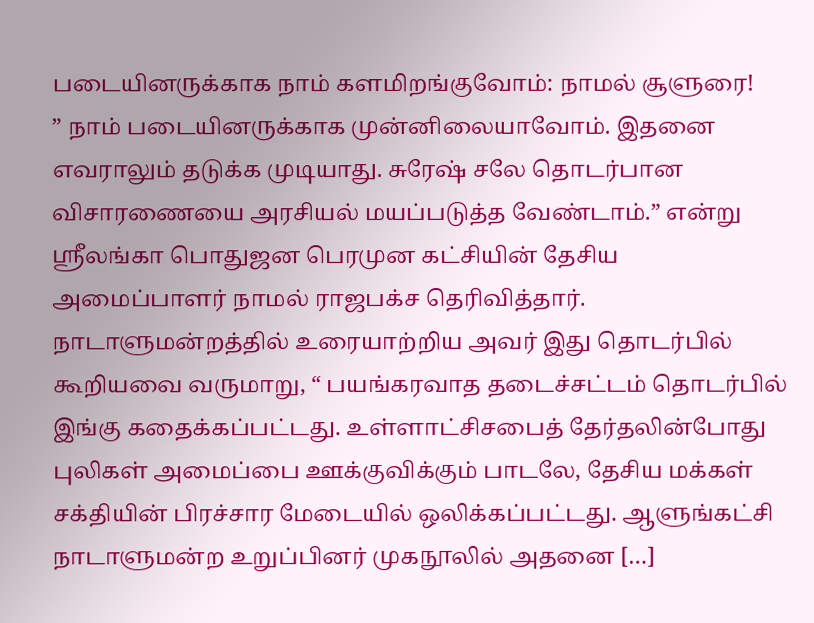படையினருக்காக நாம் களமிறங்குவோம்: நாமல் சூளுரை!
” நாம் படையினருக்காக முன்னிலையாவோம். இதனை எவராலும் தடுக்க முடியாது. சுரேஷ் சலே தொடர்பான விசாரணையை அரசியல் மயப்படுத்த வேண்டாம்.” என்று ஸ்ரீலங்கா பொதுஜன பெரமுன கட்சியின் தேசிய அமைப்பாளர் நாமல் ராஜபக்ச தெரிவித்தார். நாடாளுமன்றத்தில் உரையாற்றிய அவர் இது தொடர்பில் கூறியவை வருமாறு, “ பயங்கரவாத தடைச்சட்டம் தொடர்பில் இங்கு கதைக்கப்பட்டது. உள்ளாட்சிசபைத் தேர்தலின்போது புலிகள் அமைப்பை ஊக்குவிக்கும் பாடலே, தேசிய மக்கள் சக்தியின் பிரச்சார மேடையில் ஒலிக்கப்பட்டது. ஆளுங்கட்சி நாடாளுமன்ற உறுப்பினர் முகநூலில் அதனை […]